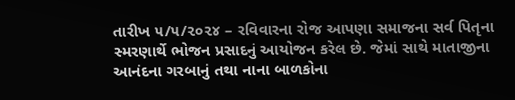તારીખ ૫/૫/૨૦૨૪ – રવિવારના રોજ આપણા સમાજના સર્વ પિતૃના સ્મરણાર્થે ભોજન પ્રસાદનું આયોજન કરેલ છે. જેમાં સાથે માતાજીના આનંદના ગરબાનું તથા નાના બાળકોના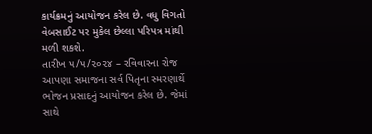કાર્યક્રમનું આયોજન કરેલ છે. વધુ વિગતો વેબસાઈટ પર મુકેલ છેલ્લા પરિપત્ર માંથી મળી શકશે.
તારીખ ૫/૫/૨૦૨૪ – રવિવારના રોજ આપણા સમાજના સર્વ પિતૃના સ્મરણાર્થે ભોજન પ્રસાદનું આયોજન કરેલ છે. જેમાં સાથે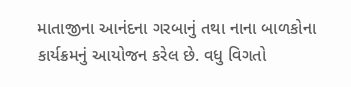માતાજીના આનંદના ગરબાનું તથા નાના બાળકોના કાર્યક્રમનું આયોજન કરેલ છે. વધુ વિગતો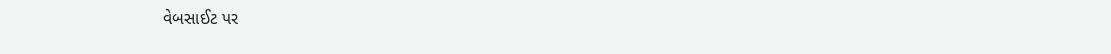વેબસાઈટ પર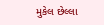મુકેલ છેલ્લા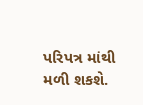પરિપત્ર માંથી મળી શકશે.